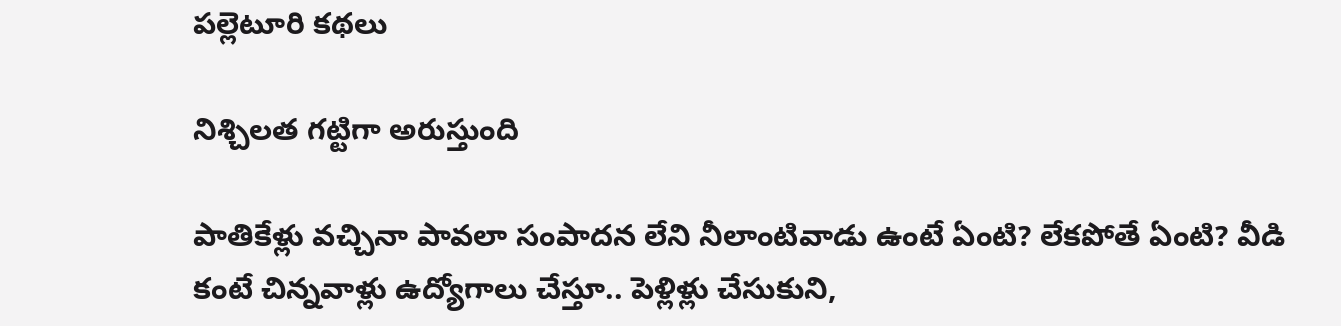పల్లెటూరి కథలు

నిశ్చిలత గట్టిగా అరుస్తుంది

పాతికేళ్లు వచ్చినా పావలా సంపాదన లేని నీలాంటివాడు ఉంటే ఏంటి? లేకపోతే ఏంటి? వీడి కంటే చిన్నవాళ్లు ఉద్యోగాలు చేస్తూ.. పెళ్లిళ్లు చేసుకుని,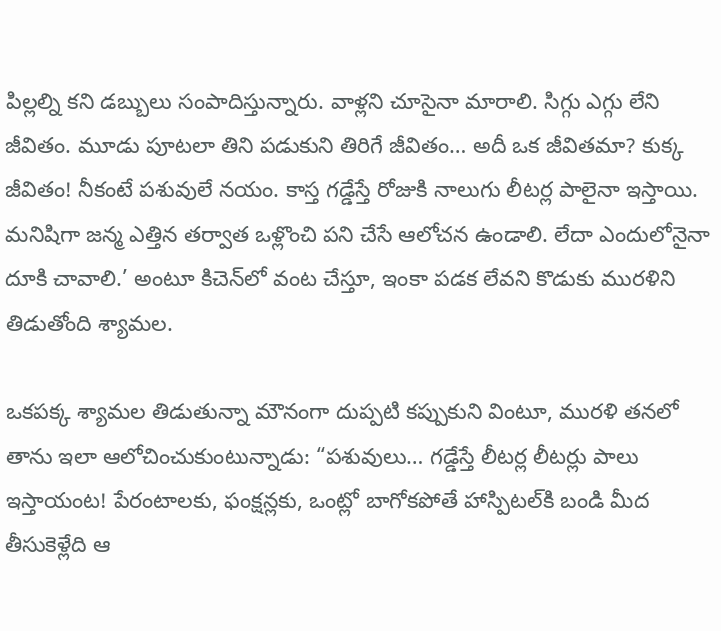పిల్లల్ని కని డబ్బులు సంపాదిస్తున్నారు. వాళ్లని చూసైనా మారాలి. సిగ్గు ఎగ్గు లేని జీవితం. మూడు పూటలా తిని పడుకుని తిరిగే జీవితం… అదీ ఒక జీవితమా? కుక్క జీవితం! నీకంటే పశువులే నయం. కాస్త గడ్డేస్తే రోజుకి నాలుగు లీటర్ల పాలైనా ఇస్తాయి. మనిషిగా జన్మ ఎత్తిన తర్వాత ఒళ్లొంచి పని చేసే ఆలోచన ఉండాలి. లేదా ఎందులోనైనా దూకి చావాలి.’ అంటూ కిచెన్‌లో వంట చేస్తూ, ఇంకా పడక లేవని కొడుకు మురళిని తిడుతోంది శ్యామల.

ఒకపక్క శ్యామల తిడుతున్నా మౌనంగా దుప్పటి కప్పుకుని వింటూ, మురళి తనలో తాను ఇలా ఆలోచించుకుంటున్నాడు: “పశువులు… గడ్డేస్తే లీటర్ల లీటర్లు పాలు ఇస్తాయంట! పేరంటాలకు, ఫంక్షన్లకు, ఒంట్లో బాగోకపోతే హాస్పిటల్‌కి బండి మీద తీసుకెళ్లేది ఆ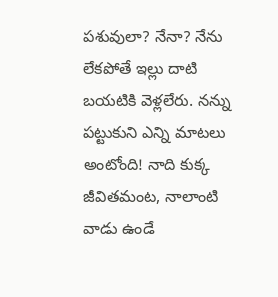పశువులా? నేనా? నేను లేకపోతే ఇల్లు దాటి బయటికి వెళ్లలేరు. నన్ను పట్టుకుని ఎన్ని మాటలు అంటోంది! నాది కుక్క జీవితమంట, నాలాంటి వాడు ఉండే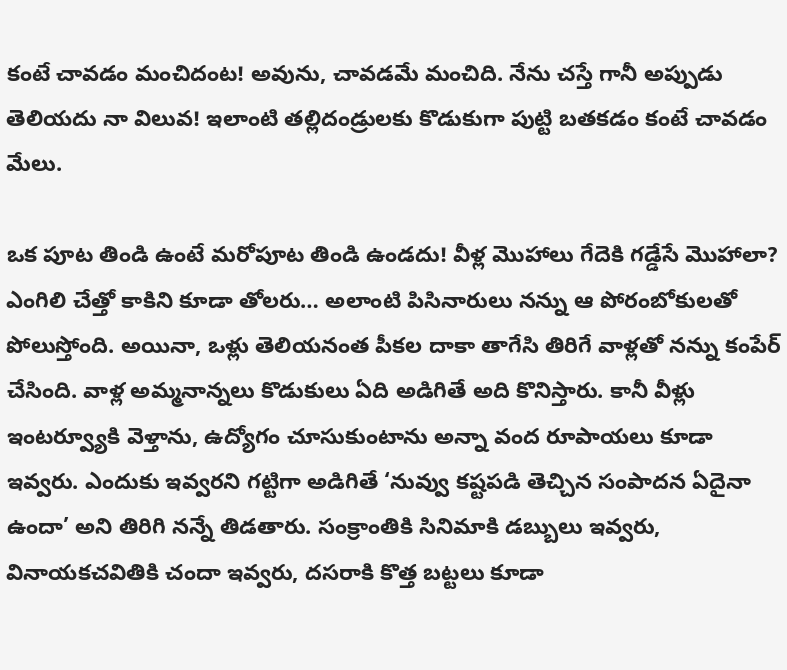కంటే చావడం మంచిదంట! అవును, చావడమే మంచిది. నేను చస్తే గానీ అప్పుడు తెలియదు నా విలువ! ఇలాంటి తల్లిదండ్రులకు కొడుకుగా పుట్టి బతకడం కంటే చావడం మేలు.

ఒక పూట తిండి ఉంటే మరోపూట తిండి ఉండదు! వీళ్ల మొహాలు గేదెకి గడ్డేసే మొహాలా? ఎంగిలి చేత్తో కాకిని కూడా తోలరు… అలాంటి పిసినారులు నన్ను ఆ పోరంబోకులతో పోలుస్తోంది. అయినా, ఒళ్లు తెలియనంత పీకల దాకా తాగేసి తిరిగే వాళ్లతో నన్ను కంపేర్ చేసింది. వాళ్ల అమ్మనాన్నలు కొడుకులు ఏది అడిగితే అది కొనిస్తారు. కానీ వీళ్లు ఇంటర్వ్యూకి వెళ్తాను, ఉద్యోగం చూసుకుంటాను అన్నా వంద రూపాయలు కూడా ఇవ్వరు. ఎందుకు ఇవ్వరని గట్టిగా అడిగితే ‘నువ్వు కష్టపడి తెచ్చిన సంపాదన ఏదైనా ఉందా’ అని తిరిగి నన్నే తిడతారు. సంక్రాంతికి సినిమాకి డబ్బులు ఇవ్వరు, వినాయకచవితికి చందా ఇవ్వరు, దసరాకి కొత్త బట్టలు కూడా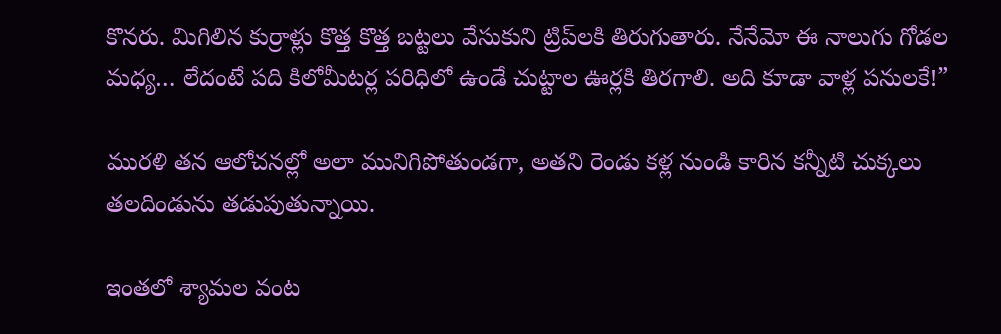కొనరు. మిగిలిన కుర్రాళ్లు కొత్త కొత్త బట్టలు వేసుకుని ట్రిప్‌లకి తిరుగుతారు. నేనేమో ఈ నాలుగు గోడల మధ్య… లేదంటే పది కిలోమీటర్ల పరిధిలో ఉండే చుట్టాల ఊర్లకి తిరగాలి. అది కూడా వాళ్ల పనులకే!”

మురళి తన ఆలోచనల్లో అలా మునిగిపోతుండగా, అతని రెండు కళ్ల నుండి కారిన కన్నీటి చుక్కలు తలదిండును తడుపుతున్నాయి.

ఇంతలో శ్యామల వంట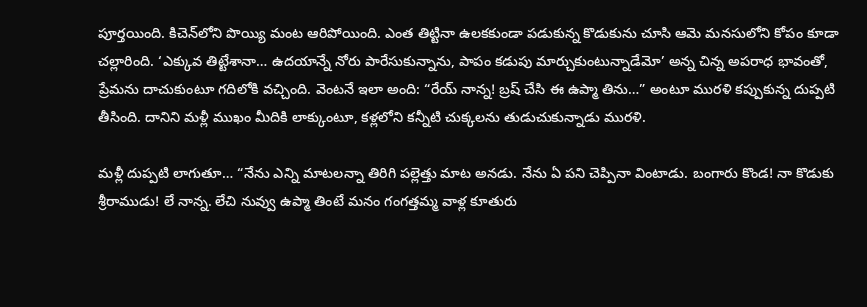పూర్తయింది. కిచెన్‌లోని పొయ్యి మంట ఆరిపోయింది. ఎంత తిట్టినా ఉలకకుండా పడుకున్న కొడుకును చూసి ఆమె మనసులోని కోపం కూడా చల్లారింది. ‘ఎక్కువ తిట్టేశానా… ఉదయాన్నే నోరు పారేసుకున్నాను, పాపం కడుపు మార్చుకుంటున్నాడేమో’ అన్న చిన్న అపరాధ భావంతో, ప్రేమను దాచుకుంటూ గదిలోకి వచ్చింది. వెంటనే ఇలా అంది: “రేయ్ నాన్న! బ్రష్ చేసి ఈ ఉప్మా తిను…” అంటూ మురళి కప్పుకున్న దుప్పటి తీసింది. దానిని మళ్లీ ముఖం మీదికి లాక్కుంటూ, కళ్లలోని కన్నీటి చుక్కలను తుడుచుకున్నాడు మురళి.

మళ్లీ దుప్పటి లాగుతూ… “నేను ఎన్ని మాటలన్నా తిరిగి పల్లెత్తు మాట అనడు. నేను ఏ పని చెప్పినా వింటాడు. బంగారు కొండ! నా కొడుకు శ్రీరాముడు! లే నాన్న. లేచి నువ్వు ఉప్మా తింటే మనం గంగత్తమ్మ వాళ్ల కూతురు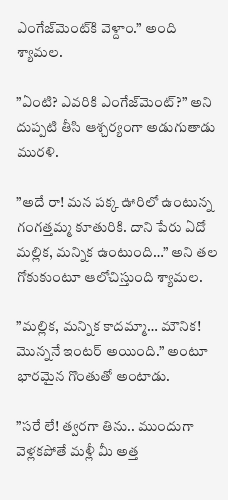ఎంగేజ్‌మెంట్‌కి వెళ్దాం.” అంది శ్యామల.

”ఏంటి? ఎవరికి ఎంగేజ్‌మెంట్?” అని దుప్పటి తీసి ఆశ్చర్యంగా అడుగుతాడు మురళి.

”అదే రా! మన పక్క ఊరిలో ఉంటున్న గంగత్తమ్మ కూతురికి. దాని పేరు ఏదో మల్లిక, మన్నిక ఉంటుంది…” అని తల గోకుకుంటూ ఆలోచిస్తుంది శ్యామల.

”మల్లిక, మన్నిక కాదమ్మా… మౌనిక! మొన్ననే ఇంటర్ అయింది.” అంటూ భారమైన గొంతుతో అంటాడు.

”సరే లే! త్వరగా తిను.. ముందుగా వెళ్లకపోతే మళ్లీ మీ అత్త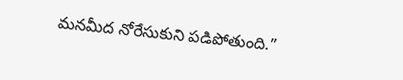మనమీద నోరేసుకుని పడిపోతుంది.”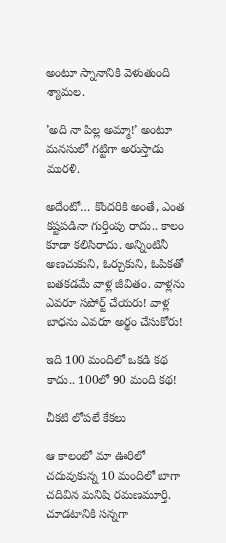అంటూ స్నానానికి వెళుతుంది శ్యామల.

’అది నా పిల్ల అమ్మా!’ అంటూ మనసులో గట్టిగా అరుస్తాడు మురళి.

అదేంటో… కొందరికి అంతే, ఎంత కష్టపడినా గుర్తింపు రాదు.. కాలం కూడా కలిసిరాదు. అన్నింటినీ అణచుకుని, ఓర్చుకుని, ఓపికతో బతకడమే వాళ్ల జీవితం. వాళ్లను ఎవరూ సపోర్ట్ చేయరు! వాళ్ల బాధను ఎవరూ అర్థం చేసుకోరు!

ఇది 100 మందిలో ఒకడి కథ కాదు.. 100లో 90 మంది కథ!

చీకటి లోపలే కేకలు

ఆ కాలంలో మా ఊరిలో చదువుకున్న 10 మందిలో బాగా చదివిన మనిషి రమణమూర్తి. చూడటానికి సన్నగా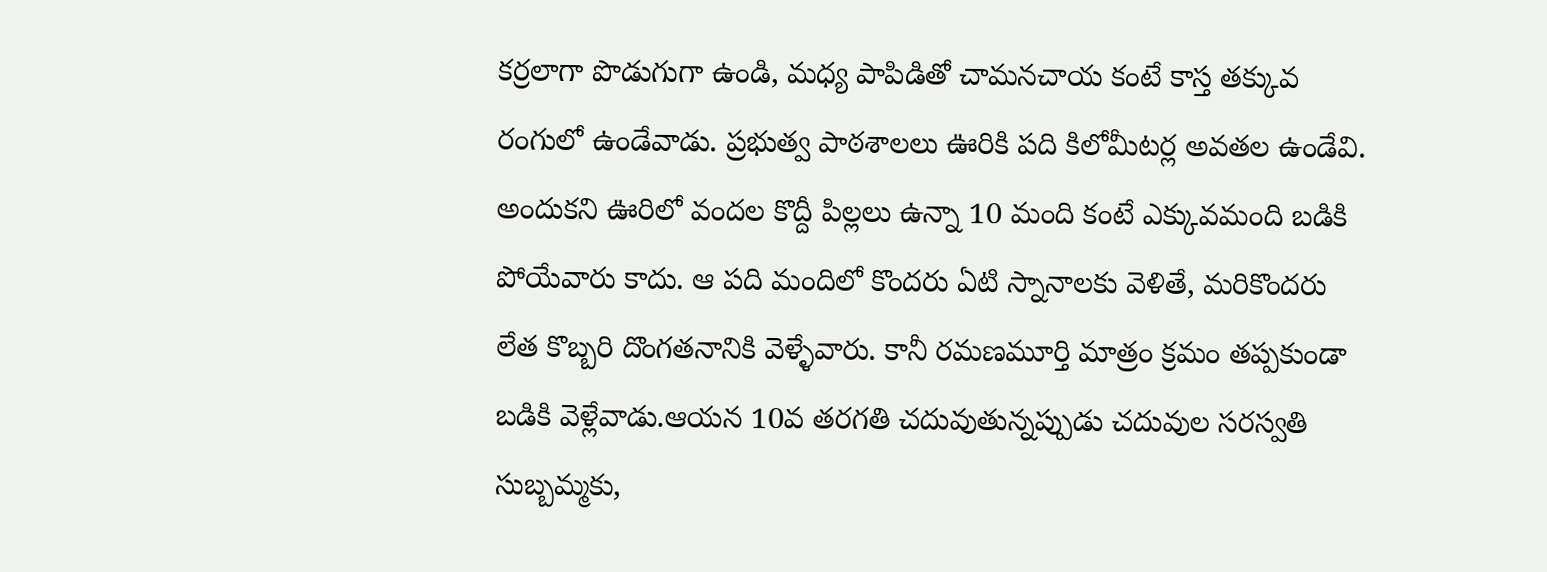కర్రలాగా పొడుగుగా ఉండి, మధ్య పాపిడితో చామనచాయ కంటే కాస్త తక్కువ రంగులో ఉండేవాడు. ప్రభుత్వ పాఠశాలలు ఊరికి పది కిలోమీటర్ల అవతల ఉండేవి. అందుకని ఊరిలో వందల కొద్దీ పిల్లలు ఉన్నా 10 మంది కంటే ఎక్కువమంది బడికి పోయేవారు కాదు. ఆ పది మందిలో కొందరు ఏటి స్నానాలకు వెళితే, మరికొందరు లేత కొబ్బరి దొంగతనానికి వెళ్ళేవారు. కానీ రమణమూర్తి మాత్రం క్రమం తప్పకుండా బడికి వెళ్లేవాడు.ఆయన 10వ తరగతి చదువుతున్నప్పుడు చదువుల సరస్వతి సుబ్బమ్మకు,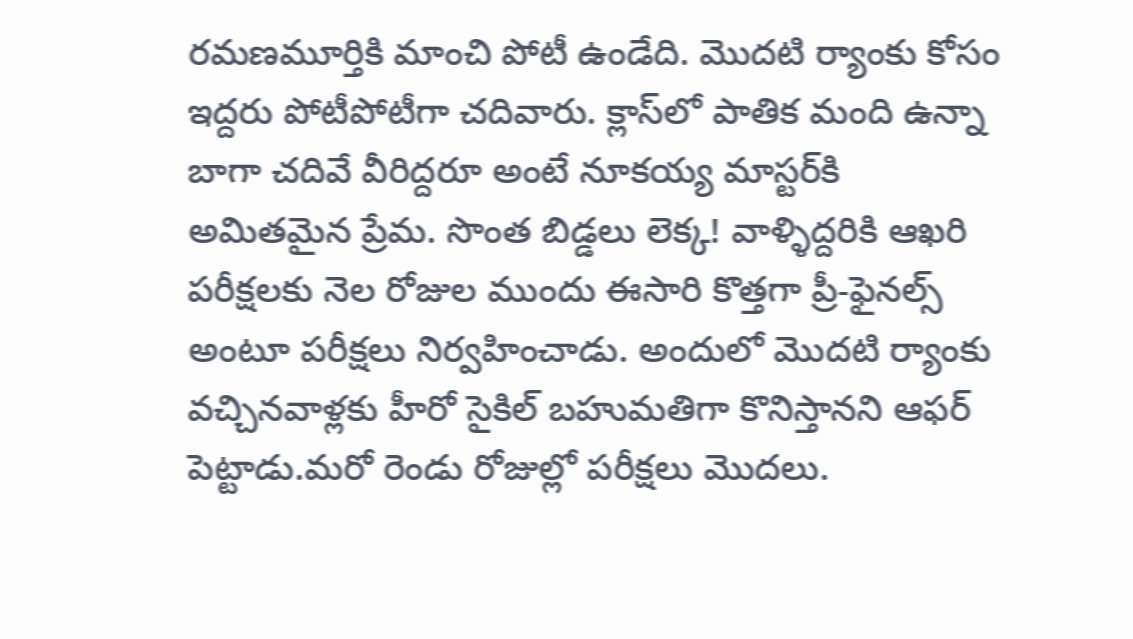రమణమూర్తికి మాంచి పోటీ ఉండేది. మొదటి ర్యాంకు కోసం ఇద్దరు పోటీపోటీగా చదివారు. క్లాస్‌లో పాతిక మంది ఉన్నా బాగా చదివే వీరిద్దరూ అంటే నూకయ్య మాస్టర్‌కి అమితమైన ప్రేమ. సొంత బిడ్డలు లెక్క! వాళ్ళిద్దరికి ఆఖరి పరీక్షలకు నెల రోజుల ముందు ఈసారి కొత్తగా ప్రీ-ఫైనల్స్ అంటూ పరీక్షలు నిర్వహించాడు. అందులో మొదటి ర్యాంకు వచ్చినవాళ్లకు హీరో సైకిల్ బహుమతిగా కొనిస్తానని ఆఫర్ పెట్టాడు.మరో రెండు రోజుల్లో పరీక్షలు మొదలు.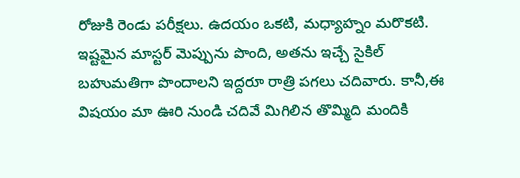రోజుకి రెండు పరీక్షలు. ఉదయం ఒకటి, మధ్యాహ్నం మరొకటి. ఇష్టమైన మాస్టర్ మెప్పును పొంది, అతను ఇచ్చే సైకిల్ బహుమతిగా పొందాలని ఇద్దరూ రాత్రి పగలు చదివారు. కానీ,ఈ విషయం మా ఊరి నుండి చదివే మిగిలిన తొమ్మిది మందికి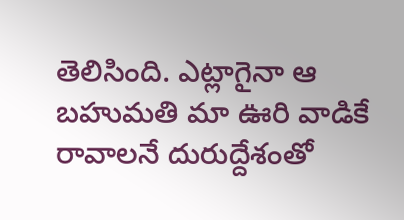తెలిసింది. ఎట్లాగైనా ఆ బహుమతి మా ఊరి వాడికే రావాలనే దురుద్దేశంతో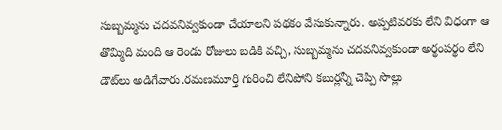సుబ్బమ్మను చదవనివ్వకుండా చేయాలని పథకం వేసుకున్నారు. అప్పటివరకు లేని విధంగా ఆ తొమ్మిది మంది ఆ రెండు రోజులు బడికి వచ్చి, సుబ్బమ్మను చదవనివ్వకుండా అర్థంపర్థం లేని డౌట్‌లు అడిగేవారు.రమణమూర్తి గురించి లేనిపోని కబుర్లన్నీ చెప్పి సొల్లు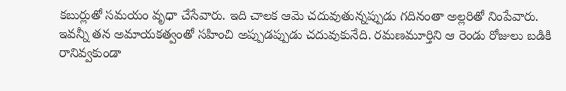కబుర్లుతో సమయం వృధా చేసేవారు. ఇది చాలక ఆమె చదువుతున్నప్పుడు గదినంతా అల్లరితో నింపేవారు. ఇవన్నీ తన అమాయకత్వంతో సహించి అప్పుడప్పుడు చదువుకునేది. రమణమూర్తిని ఆ రెండు రోజులు బడికి రానివ్వకుండా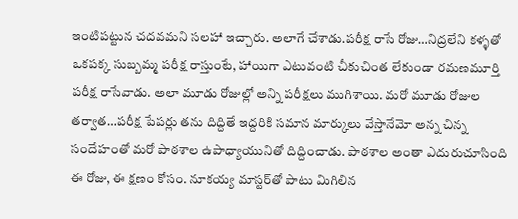ఇంటిపట్టున చదవమని సలహా ఇచ్చారు. అలాగే చేశాడు.పరీక్ష రాసే రోజు…నిద్రలేని కళ్ళతో ఒకపక్క సుబ్బమ్మ పరీక్ష రాస్తుంటే, హాయిగా ఎటువంటి చీకుచింత లేకుండా రమణమూర్తి పరీక్ష రాసేవాడు. అలా మూడు రోజుల్లో అన్ని పరీక్షలు ముగిశాయి. మరో మూడు రోజుల తర్వాత…పరీక్ష పేపర్లు తను దిద్దితే ఇద్దరికి సమాన మార్కులు వేస్తానేమో అన్న చిన్న సందేహంతో మరో పాఠశాల ఉపాధ్యాయునితో దిద్దించాడు. పాఠశాల అంతా ఎదురుచూసింది ఈ రోజు, ఈ క్షణం కోసం. నూకయ్య మాస్టర్‌తో పాటు మిగిలిన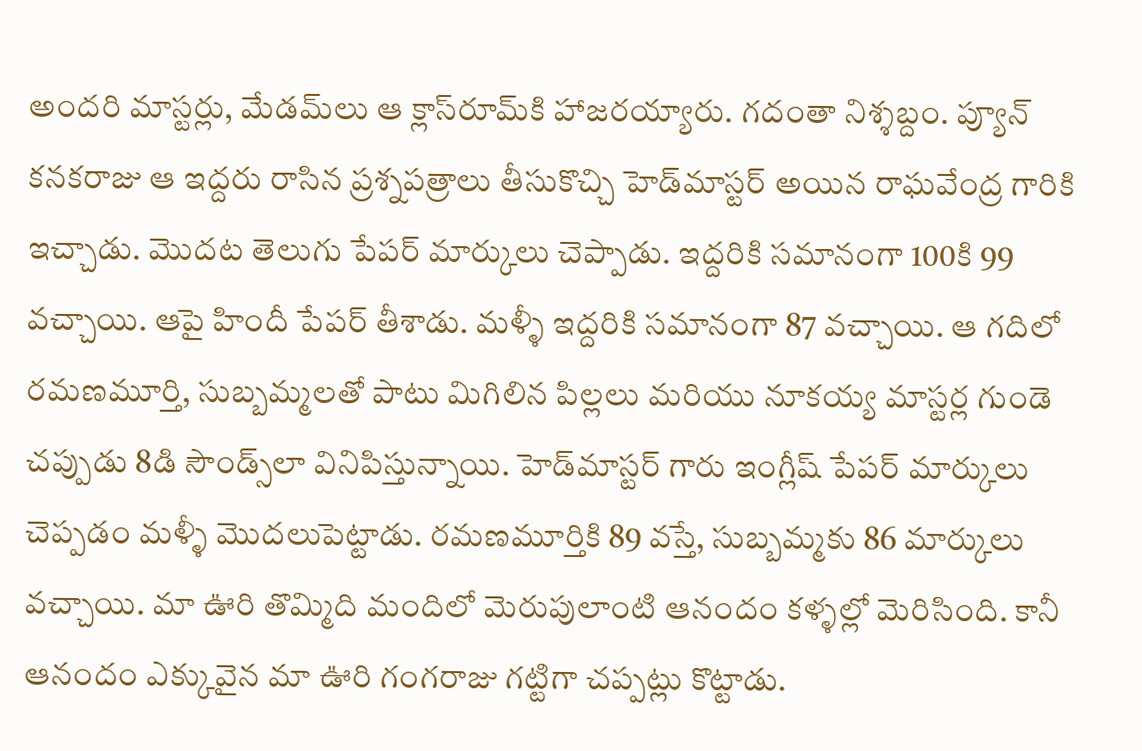అందరి మాస్టర్లు, మేడమ్‌లు ఆ క్లాస్‌రూమ్‌కి హాజరయ్యారు. గదంతా నిశ్శబ్దం. ప్యూన్ కనకరాజు ఆ ఇద్దరు రాసిన ప్రశ్నపత్రాలు తీసుకొచ్చి హెడ్‌మాస్టర్ అయిన రాఘవేంద్ర గారికి ఇచ్చాడు. మొదట తెలుగు పేపర్ మార్కులు చెప్పాడు. ఇద్దరికి సమానంగా 100కి 99 వచ్చాయి. ఆపై హిందీ పేపర్ తీశాడు. మళ్ళీ ఇద్దరికి సమానంగా 87 వచ్చాయి. ఆ గదిలో రమణమూర్తి, సుబ్బమ్మలతో పాటు మిగిలిన పిల్లలు మరియు నూకయ్య మాస్టర్ల గుండె చప్పుడు 8డి సౌండ్స్‌లా వినిపిస్తున్నాయి. హెడ్‌మాస్టర్ గారు ఇంగ్లీష్ పేపర్ మార్కులు చెప్పడం మళ్ళీ మొదలుపెట్టాడు. రమణమూర్తికి 89 వస్తే, సుబ్బమ్మకు 86 మార్కులు వచ్చాయి. మా ఊరి తొమ్మిది మందిలో మెరుపులాంటి ఆనందం కళ్ళల్లో మెరిసింది. కానీ ఆనందం ఎక్కువైన మా ఊరి గంగరాజు గట్టిగా చప్పట్లు కొట్టాడు.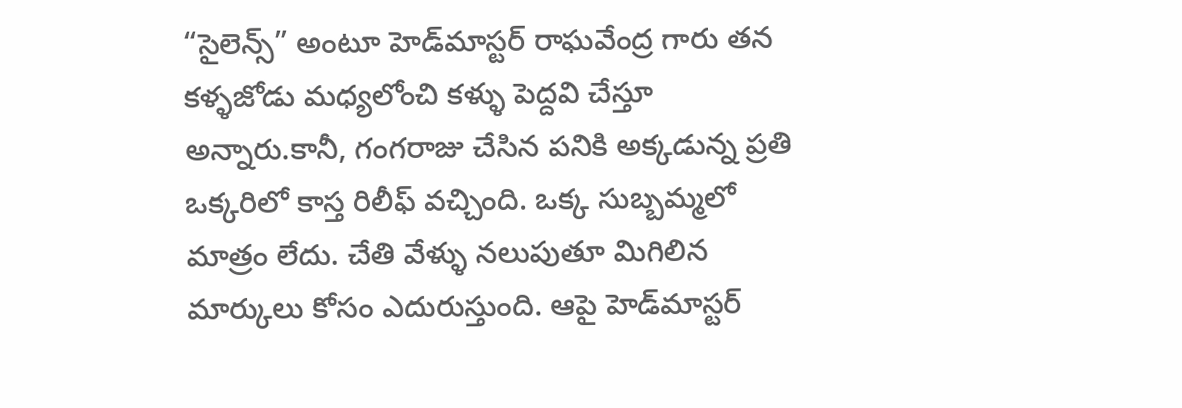“సైలెన్స్” అంటూ హెడ్‌మాస్టర్ రాఘవేంద్ర గారు తన కళ్ళజోడు మధ్యలోంచి కళ్ళు పెద్దవి చేస్తూ అన్నారు.కానీ, గంగరాజు చేసిన పనికి అక్కడున్న ప్రతి ఒక్కరిలో కాస్త రిలీఫ్ వచ్చింది. ఒక్క సుబ్బమ్మలో మాత్రం లేదు. చేతి వేళ్ళు నలుపుతూ మిగిలిన మార్కులు కోసం ఎదురుస్తుంది. ఆపై హెడ్‌మాస్టర్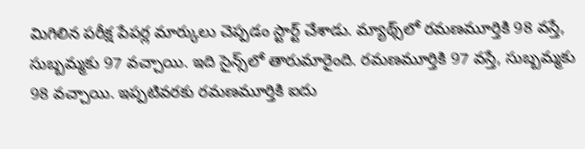మిగిలిన పరీక్ష పేపర్ల మార్కులు చెప్పడం స్టార్ట్ చేశాడు. మ్యాథ్స్‌లో రమణమూర్తికి 98 వస్తే, సుబ్బమ్మకు 97 వచ్చాయి. ఇది సైన్స్‌లో తారుమారైంది. రమణమూర్తికి 97 వస్తే, సుబ్బమ్మకు 98 వచ్చాయి. ఇప్పటివరకు రమణమూర్తికి ఐదు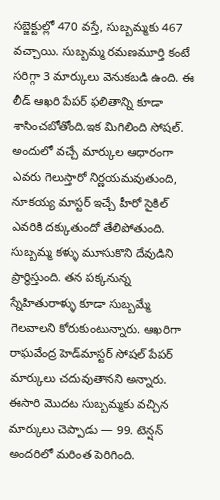సబ్జెక్టుల్లో 470 వస్తే, సుబ్బమ్మకు 467 వచ్చాయి. సుబ్బమ్మ రమణమూర్తి కంటే సరిగ్గా 3 మార్కులు వెనుకబడి ఉంది. ఈ లీడ్ ఆఖరి పేపర్ ఫలితాన్ని కూడా శాసించబోతోంది.ఇక మిగిలింది సోషల్. అందులో వచ్చే మార్కుల ఆధారంగా ఎవరు గెలుస్తారో నిర్ణయమవుతుంది, నూకయ్య మాస్టర్ ఇచ్చే హీరో సైకిల్ ఎవరికి దక్కుతుందో తేలిపోతుంది. సుబ్బమ్మ కళ్ళు మూసుకొని దేవుడిని ప్రార్థిస్తుంది. తన పక్కనున్న స్నేహితురాళ్ళు కూడా సుబ్బమ్మే గెలవాలని కోరుకుంటున్నారు. ఆఖరిగా రాఘవేంద్ర హెడ్‌మాస్టర్ సోషల్ పేపర్ మార్కులు చదువుతానని అన్నారు. ఈసారి మొదట సుబ్బమ్మకు వచ్చిన మార్కులు చెప్పాడు — 99. టెన్షన్ అందరిలో మరింత పెరిగింది.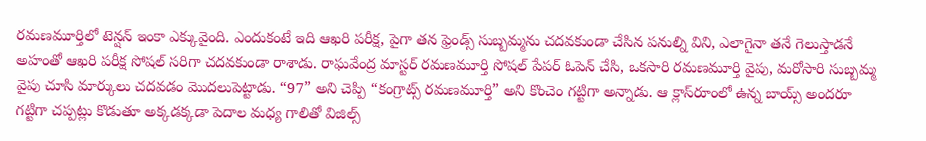రమణమూర్తిలో టెన్షన్ ఇంకా ఎక్కువైంది. ఎందుకంటే ఇది ఆఖరి పరీక్ష, పైగా తన ఫ్రెండ్స్ సుబ్బమ్మను చదవకుండా చేసిన పనుల్ని విని, ఎలాగైనా తనే గెలుస్తాడనే అహంతో ఆఖరి పరీక్ష సోషల్ సరిగా చదవకుండా రాశాడు. రాఘవేంద్ర మాస్టర్ రమణమూర్తి సోషల్ పేపర్ ఓపెన్ చేసి, ఒకసారి రమణమూర్తి వైపు, మరోసారి సుబ్బమ్మ వైపు చూసి మార్కులు చదవడం మొదలుపెట్టాడు. “97” అని చెప్పి “కంగ్రాట్స్ రమణమూర్తి” అని కొంచెం గట్టిగా అన్నాడు. ఆ క్లాస్‌రూంలో ఉన్న బాయ్స్ అందరూ గట్టిగా చప్పట్లు కొడుతూ అక్కడక్కడా పెదాల మధ్య గాలితో విజిల్స్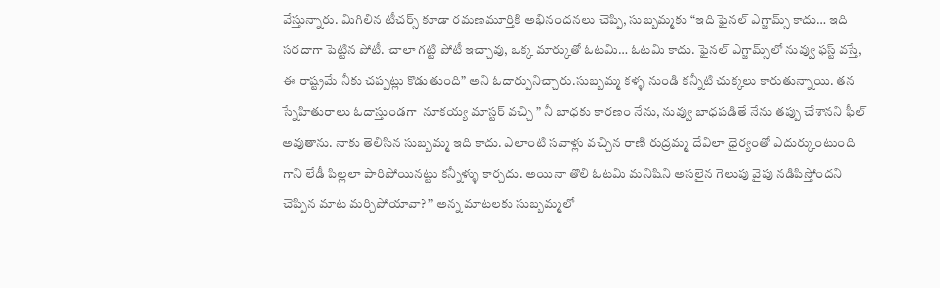వేస్తున్నారు. మిగిలిన టీచర్స్ కూడా రమణమూర్తికి అభినందనలు చెప్పి, సుబ్బమ్మకు “ఇది ఫైనల్ ఎగ్జామ్స్ కాదు… ఇది సరదాగా పెట్టిన పోటీ. చాలా గట్టి పోటీ ఇచ్చావు, ఒక్క మార్కుతో ఓటమి… ఓటమి కాదు. ఫైనల్ ఎగ్జామ్స్‌లో నువ్వు ఫస్ట్ వస్తే, ఈ రాష్ట్రమే నీకు చప్పట్లు కొడుతుంది” అని ఓదార్పునిచ్చారు.సుబ్బమ్మ కళ్ళ నుండి కన్నీటి చుక్కలు కారుతున్నాయి. తన స్నేహితురాలు ఓదాస్తుండగా  నూకయ్య మాస్టర్ వచ్చి ” నీ బాధకు కారణం నేను, నువ్వు బాధపడితే నేను తప్పు చేశానని ఫీల్ అవుతాను. నాకు తెలిసిన సుబ్బమ్మ ఇది కాదు. ఎలాంటి సవాళ్లు వచ్చిన రాణి రుద్రమ్మ దేవిలా ధైర్యంతో ఎదుర్కుంటుంది గాని లేడీ పిల్లలా పారిపోయినట్టు కన్నీళ్ళు కార్చదు. అయినా తొలి ఓటమి మనిషిని అసలైన గెలుపు వైపు నడిపిస్తోందని చెప్పిన మాట మర్చిపోయావా? ” అన్న మాటలకు సుబ్బమ్మలో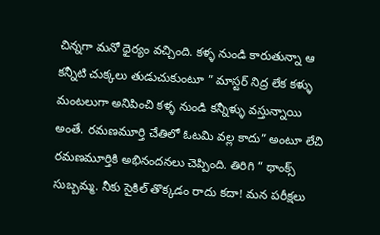చిన్నగా మనో ధైర్యం వచ్చింది. కళ్ళ నుండి కారుతున్నా ఆ కన్నీటి చుక్కలు తుడుచుకుంటూ ” మాస్టర్ నిద్ర లేక కళ్ళు మంటలుగా అనిపించి కళ్ళ నుండి కన్నీళ్ళు వస్తున్నాయి అంతే. రమణమూర్తి చేతిలో ఓటమి వల్ల కాదు” అంటూ లేచి రమణమూర్తికి అభినందనలు చెప్పింది. తిరిగి ” థాంక్స్ సుబ్బమ్మ. నీకు సైకిల్ తొక్కడం రాదు కదా! మన పరీక్షలు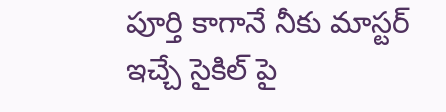పూర్తి కాగానే నీకు మాస్టర్ ఇచ్చే సైకిల్ పై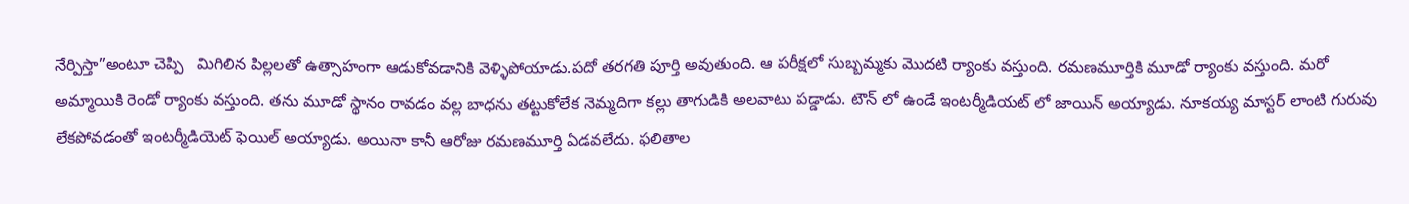నేర్పిస్తా”అంటూ చెప్పి   మిగిలిన పిల్లలతో ఉత్సాహంగా ఆడుకోవడానికి వెళ్ళిపోయాడు.పదో తరగతి పూర్తి అవుతుంది. ఆ పరీక్షలో సుబ్బమ్మకు మొదటి ర్యాంకు వస్తుంది. రమణమూర్తికి మూడో ర్యాంకు వస్తుంది. మరో అమ్మాయికి రెండో ర్యాంకు వస్తుంది. తను మూడో స్థానం రావడం వల్ల బాధను తట్టుకోలేక నెమ్మదిగా కల్లు తాగుడికి అలవాటు పడ్డాడు. టౌన్ లో ఉండే ఇంటర్మీడియట్ లో జాయిన్ అయ్యాడు. నూకయ్య మాస్టర్ లాంటి గురువు లేకపోవడంతో ఇంటర్మీడియెట్ ఫెయిల్ అయ్యాడు. అయినా కానీ ఆరోజు రమణమూర్తి ఏడవలేదు. ఫలితాల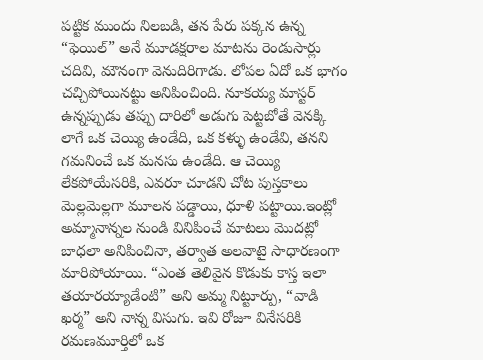పట్టిక ముందు నిలబడి, తన పేరు పక్కన ఉన్న “ఫెయిల్” అనే మూడక్షరాల మాటను రెండుసార్లు చదివి, మౌనంగా వెనుదిరిగాడు. లోపల ఏదో ఒక భాగం చచ్చిపోయినట్టు అనిపించింది. నూకయ్య మాస్టర్ ఉన్నప్పుడు తప్పు దారిలో అడుగు పెట్టబోతే వెనక్కి లాగే ఒక చెయ్యి ఉండేది, ఒక కళ్ళు ఉండేవి, తనని గమనించే ఒక మనసు ఉండేది. ఆ చెయ్యి లేకపోయేసరికి, ఎవరూ చూడని చోట పుస్తకాలు మెల్లమెల్లగా మూలన పడ్డాయి, ధూళి పట్టాయి.ఇంట్లో అమ్మానాన్నల నుండి వినిపించే మాటలు మొదట్లో బాధలా అనిపించినా, తర్వాత అలవాటై సాధారణంగా మారిపోయాయి. “ఎంత తెలివైన కొడుకు కాస్త ఇలా తయారయ్యాడేంటి” అని అమ్మ నిట్టూర్పు, “వాడి ఖర్మ” అని నాన్న విసుగు. ఇవి రోజూ వినేసరికి రమణమూర్తిలో ఒక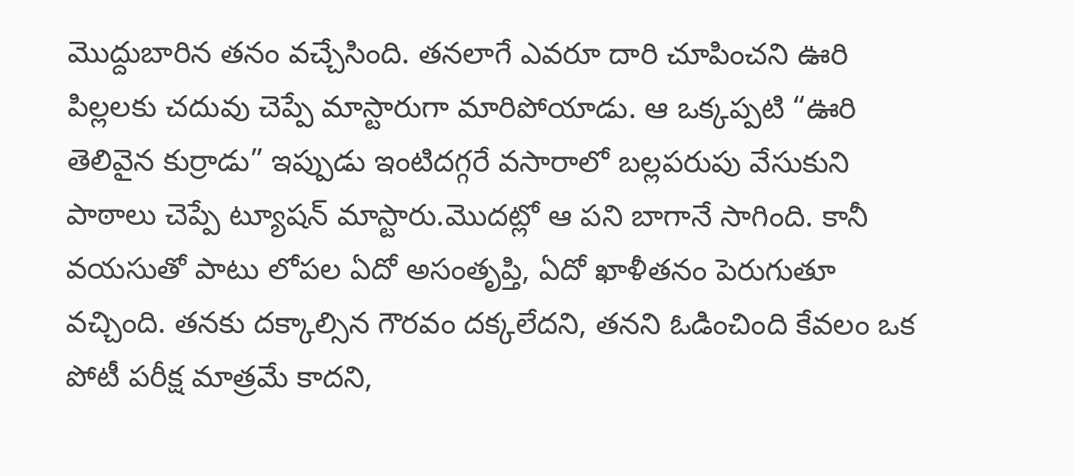మొద్దుబారిన తనం వచ్చేసింది. తనలాగే ఎవరూ దారి చూపించని ఊరి పిల్లలకు చదువు చెప్పే మాస్టారుగా మారిపోయాడు. ఆ ఒక్కప్పటి “ఊరి తెలివైన కుర్రాడు” ఇప్పుడు ఇంటిదగ్గరే వసారాలో బల్లపరుపు వేసుకుని పాఠాలు చెప్పే ట్యూషన్ మాస్టారు.మొదట్లో ఆ పని బాగానే సాగింది. కానీ వయసుతో పాటు లోపల ఏదో అసంతృప్తి, ఏదో ఖాళీతనం పెరుగుతూ వచ్చింది. తనకు దక్కాల్సిన గౌరవం దక్కలేదని, తనని ఓడించింది కేవలం ఒక పోటీ పరీక్ష మాత్రమే కాదని,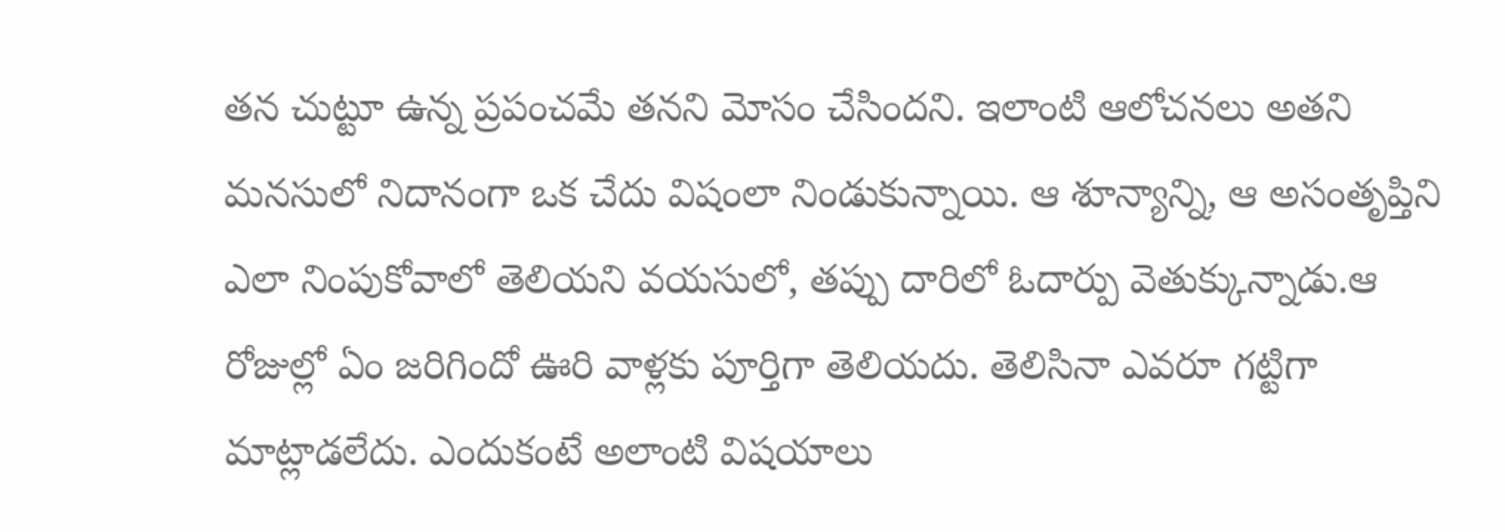తన చుట్టూ ఉన్న ప్రపంచమే తనని మోసం చేసిందని. ఇలాంటి ఆలోచనలు అతని మనసులో నిదానంగా ఒక చేదు విషంలా నిండుకున్నాయి. ఆ శూన్యాన్ని, ఆ అసంతృప్తిని ఎలా నింపుకోవాలో తెలియని వయసులో, తప్పు దారిలో ఓదార్పు వెతుక్కున్నాడు.ఆ రోజుల్లో ఏం జరిగిందో ఊరి వాళ్లకు పూర్తిగా తెలియదు. తెలిసినా ఎవరూ గట్టిగా మాట్లాడలేదు. ఎందుకంటే అలాంటి విషయాలు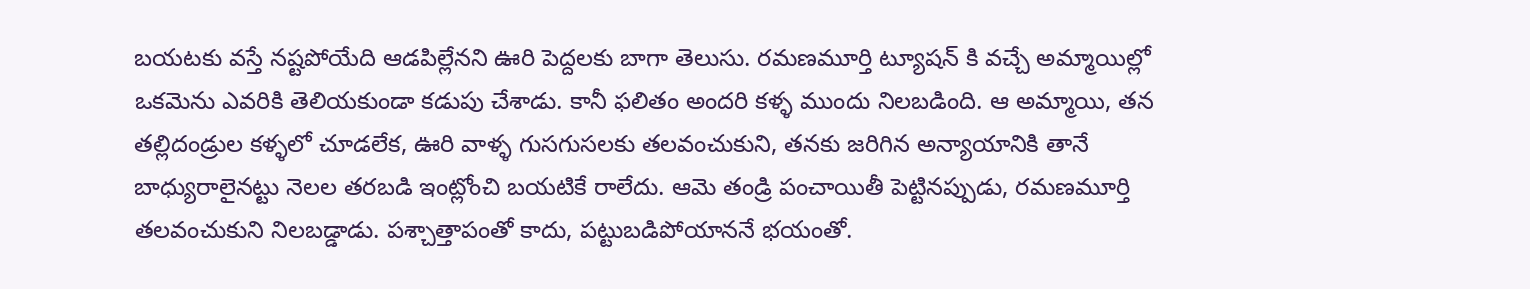బయటకు వస్తే నష్టపోయేది ఆడపిల్లేనని ఊరి పెద్దలకు బాగా తెలుసు. రమణమూర్తి ట్యూషన్ కి వచ్చే అమ్మాయిల్లో ఒకమెను ఎవరికి తెలియకుండా కడుపు చేశాడు. కానీ ఫలితం అందరి కళ్ళ ముందు నిలబడింది. ఆ అమ్మాయి, తన తల్లిదండ్రుల కళ్ళలో చూడలేక, ఊరి వాళ్ళ గుసగుసలకు తలవంచుకుని, తనకు జరిగిన అన్యాయానికి తానే బాధ్యురాలైనట్టు నెలల తరబడి ఇంట్లోంచి బయటికే రాలేదు. ఆమె తండ్రి పంచాయితీ పెట్టినప్పుడు, రమణమూర్తి తలవంచుకుని నిలబడ్డాడు. పశ్చాత్తాపంతో కాదు, పట్టుబడిపోయాననే భయంతో.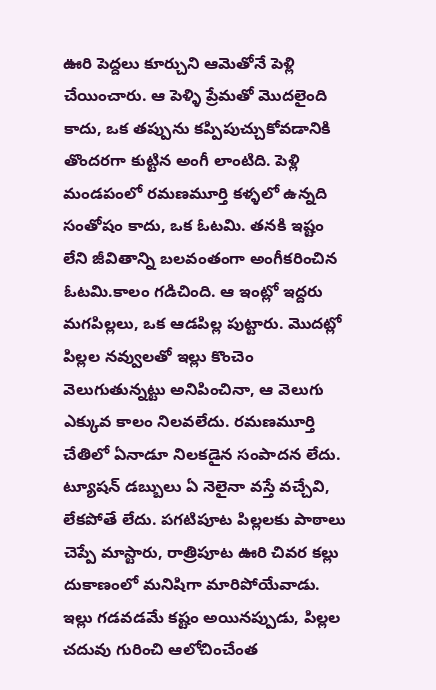ఊరి పెద్దలు కూర్చుని ఆమెతోనే పెళ్లి చేయించారు. ఆ పెళ్ళి ప్రేమతో మొదలైంది కాదు, ఒక తప్పును కప్పిపుచ్చుకోవడానికి తొందరగా కుట్టిన అంగీ లాంటిది. పెళ్లి మండపంలో రమణమూర్తి కళ్ళలో ఉన్నది సంతోషం కాదు, ఒక ఓటమి. తనకి ఇష్టం లేని జీవితాన్ని బలవంతంగా అంగీకరించిన ఓటమి.కాలం గడిచింది. ఆ ఇంట్లో ఇద్దరు మగపిల్లలు, ఒక ఆడపిల్ల పుట్టారు. మొదట్లో పిల్లల నవ్వులతో ఇల్లు కొంచెం వెలుగుతున్నట్టు అనిపించినా, ఆ వెలుగు ఎక్కువ కాలం నిలవలేదు. రమణమూర్తి చేతిలో ఏనాడూ నిలకడైన సంపాదన లేదు. ట్యూషన్ డబ్బులు ఏ నెలైనా వస్తే వచ్చేవి, లేకపోతే లేదు. పగటిపూట పిల్లలకు పాఠాలు చెప్పే మాస్టారు, రాత్రిపూట ఊరి చివర కల్లు దుకాణంలో మనిషిగా మారిపోయేవాడు. ఇల్లు గడవడమే కష్టం అయినప్పుడు, పిల్లల చదువు గురించి ఆలోచించేంత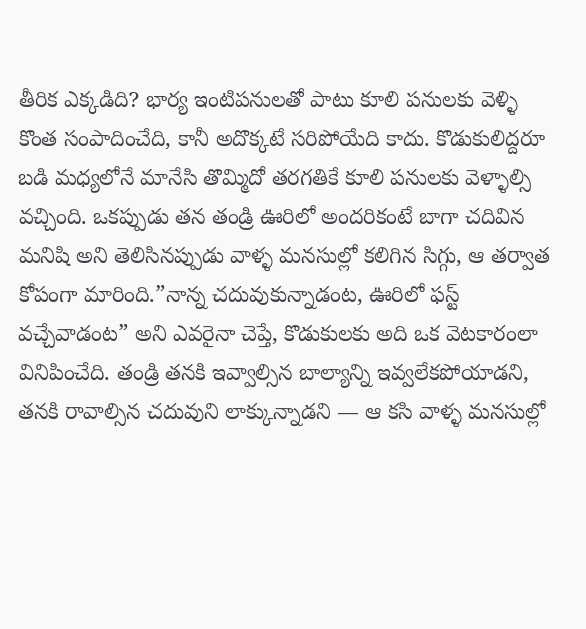తీరిక ఎక్కడిది? భార్య ఇంటిపనులతో పాటు కూలి పనులకు వెళ్ళి కొంత సంపాదించేది, కానీ అదొక్కటే సరిపోయేది కాదు. కొడుకులిద్దరూ బడి మధ్యలోనే మానేసి తొమ్మిదో తరగతికే కూలి పనులకు వెళ్ళాల్సి వచ్చింది. ఒకప్పుడు తన తండ్రి ఊరిలో అందరికంటే బాగా చదివిన మనిషి అని తెలిసినప్పుడు వాళ్ళ మనసుల్లో కలిగిన సిగ్గు, ఆ తర్వాత కోపంగా మారింది.”నాన్న చదువుకున్నాడంట, ఊరిలో ఫస్ట్ వచ్చేవాడంట” అని ఎవరైనా చెప్తే, కొడుకులకు అది ఒక వెటకారంలా వినిపించేది. తండ్రి తనకి ఇవ్వాల్సిన బాల్యాన్ని ఇవ్వలేకపోయాడని, తనకి రావాల్సిన చదువుని లాక్కున్నాడని — ఆ కసి వాళ్ళ మనసుల్లో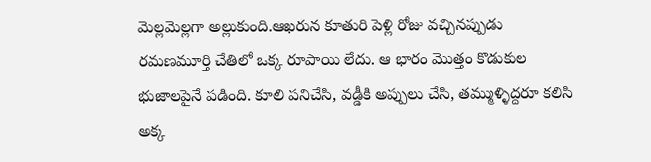మెల్లమెల్లగా అల్లుకుంది.ఆఖరున కూతురి పెళ్లి రోజు వచ్చినప్పుడు రమణమూర్తి చేతిలో ఒక్క రూపాయి లేదు. ఆ భారం మొత్తం కొడుకుల భుజాలపైనే పడింది. కూలి పనిచేసి, వడ్డీకి అప్పులు చేసి, తమ్ముళ్ళిద్దరూ కలిసి అక్క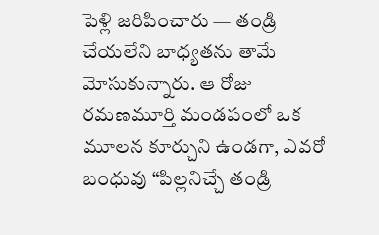పెళ్లి జరిపించారు — తండ్రి చేయలేని బాధ్యతను తామే మోసుకున్నారు. ఆ రోజు రమణమూర్తి మండపంలో ఒక మూలన కూర్చుని ఉండగా, ఎవరో బంధువు “పిల్లనిచ్చే తండ్రి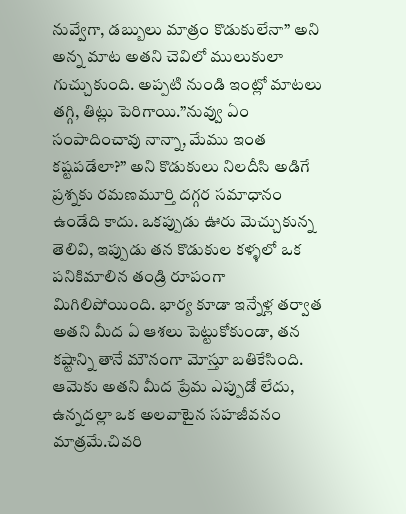నువ్వేగా, డబ్బులు మాత్రం కొడుకులేనా” అని అన్న మాట అతని చెవిలో ములుకులా గుచ్చుకుంది. అప్పటి నుండి ఇంట్లో మాటలు తగ్గి, తిట్లు పెరిగాయి.”నువ్వు ఏం సంపాదించావు నాన్నా, మేము ఇంత కష్టపడేలా?” అని కొడుకులు నిలదీసి అడిగే ప్రశ్నకు రమణమూర్తి దగ్గర సమాధానం ఉండేది కాదు. ఒకప్పుడు ఊరు మెచ్చుకున్న తెలివి, ఇప్పుడు తన కొడుకుల కళ్ళలో ఒక పనికిమాలిన తండ్రి రూపంగా మిగిలిపోయింది. భార్య కూడా ఇన్నేళ్ల తర్వాత అతని మీద ఏ ఆశలు పెట్టుకోకుండా, తన కష్టాన్ని తానే మౌనంగా మోస్తూ బతికేసింది. ఆమెకు అతని మీద ప్రేమ ఎప్పుడో లేదు, ఉన్నదల్లా ఒక అలవాటైన సహజీవనం మాత్రమే.చివరి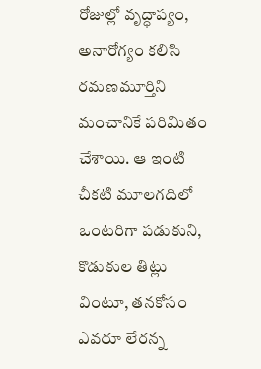రోజుల్లో వృద్ధాప్యం, అనారోగ్యం కలిసి రమణమూర్తిని మంచానికే పరిమితం చేశాయి. ఆ ఇంటి చీకటి మూలగదిలో ఒంటరిగా పడుకుని, కొడుకుల తిట్లు వింటూ, తనకోసం ఎవరూ లేరన్న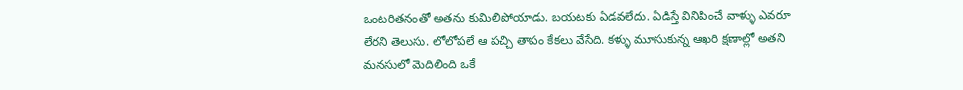ఒంటరితనంతో అతను కుమిలిపోయాడు. బయటకు ఏడవలేదు. ఏడిస్తే వినిపించే వాళ్ళు ఎవరూ లేరని తెలుసు. లోలోపలే ఆ పచ్చి తాపం కేకలు వేసేది. కళ్ళు మూసుకున్న ఆఖరి క్షణాల్లో అతని మనసులో మెదిలింది ఒకే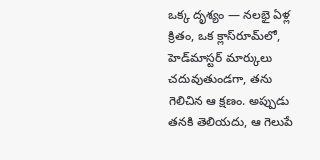ఒక్క దృశ్యం — నలభై ఏళ్ల క్రితం, ఒక క్లాస్‌రూమ్‌లో, హెడ్‌మాస్టర్ మార్కులు చదువుతుండగా, తను గెలిచిన ఆ క్షణం. అప్పుడు తనకి తెలియదు, ఆ గెలుపే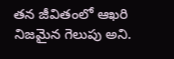తన జీవితంలో ఆఖరి నిజమైన గెలుపు అని.